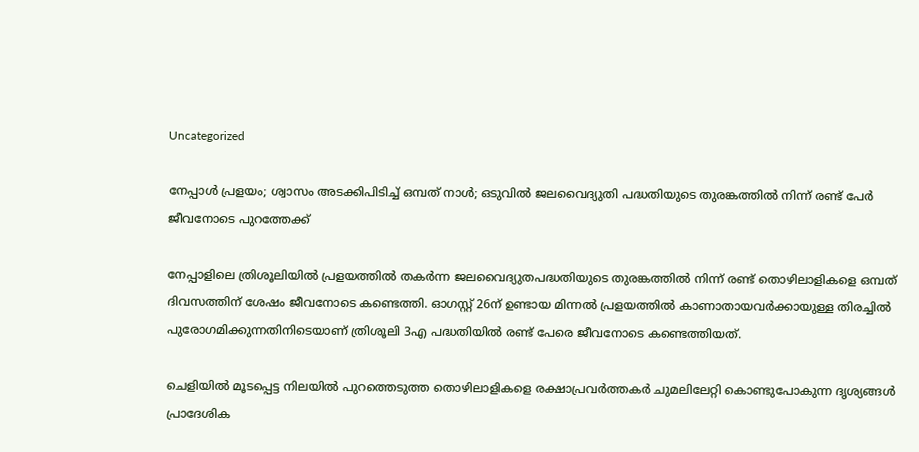Uncategorized

നേപ്പാൾ പ്രളയം; ശ്വാസം അടക്കിപിടിച്ച് ഒമ്പത് നാൾ; ഒടുവിൽ ജലവൈദ്യുതി പദ്ധതിയുടെ തുരങ്കത്തിൽ നിന്ന് രണ്ട് പേർ ജീവനോടെ പുറത്തേക്ക്

നേപ്പാളിലെ ത്രിശൂലിയിൽ പ്രളയത്തിൽ തകർന്ന ജലവൈദ്യുതപദ്ധതിയുടെ തുരങ്കത്തിൽ നിന്ന് രണ്ട് തൊഴിലാളികളെ ഒമ്പത് ദിവസത്തിന് ശേഷം ജീവനോടെ കണ്ടെത്തി. ഓഗസ്റ്റ് 26ന് ഉണ്ടായ മിന്നൽ പ്രളയത്തിൽ കാണാതായവർക്കായുള്ള തിരച്ചിൽ പുരോഗമിക്കുന്നതിനിടെയാണ് ത്രിശൂലി 3എ പദ്ധതിയിൽ രണ്ട് പേരെ ജീവനോടെ കണ്ടെത്തിയത്.

ചെളിയിൽ മൂടപ്പെട്ട നിലയിൽ പുറത്തെടുത്ത തൊഴിലാളികളെ രക്ഷാപ്രവർത്തകർ ചുമലിലേറ്റി കൊണ്ടുപോകുന്ന ദൃശ്യങ്ങൾ പ്രാദേശിക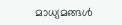മാധ്യമങ്ങൾ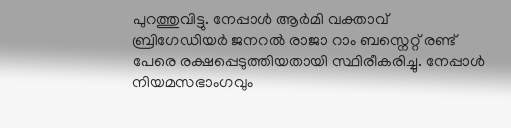പുറത്തുവിട്ടു. നേപ്പാൾ ആർമി വക്താവ് ബ്രിഗേഡിയർ ജനറൽ രാജാ റാം ബസ്നെറ്റ് രണ്ട് പേരെ രക്ഷപ്പെടുത്തിയതായി സ്ഥിരീകരിച്ചു. നേപ്പാൾ നിയമസഭാംഗവും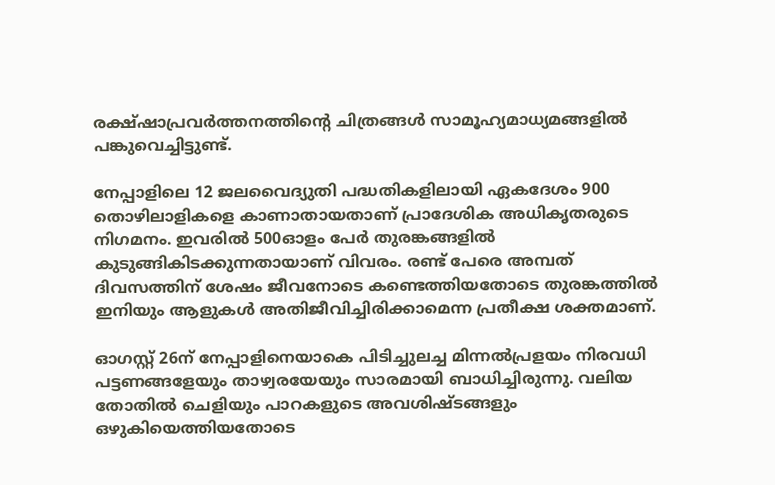രക്ഷ്ഷാപ്രവർത്തനത്തിന്റെ ചിത്രങ്ങൾ സാമൂഹ്യമാധ്യമങ്ങളിൽ പങ്കുവെച്ചിട്ടുണ്ട്.

നേപ്പാളിലെ 12 ജലവൈദ്യുതി പദ്ധതികളിലായി ഏകദേശം 900 തൊഴിലാളികളെ കാണാതായതാണ് പ്രാദേശിക അധികൃതരുടെ നിഗമനം. ഇവരിൽ 500ഓളം പേർ തുരങ്കങ്ങളിൽ കുടുങ്ങികിടക്കുന്നതായാണ് വിവരം. രണ്ട് പേരെ അമ്പത് ദിവസത്തിന് ശേഷം ജീവനോടെ കണ്ടെത്തിയതോടെ തുരങ്കത്തിൽ ഇനിയും ആളുകൾ അതിജീവിച്ചിരിക്കാമെന്ന പ്രതീക്ഷ ശക്തമാണ്.

ഓഗസ്റ്റ് 26ന് നേപ്പാളിനെയാകെ പിടിച്ചുലച്ച മിന്നൽപ്രളയം നിരവധി പട്ടണങ്ങളേയും താഴ്വരയേയും സാരമായി ബാധിച്ചിരുന്നു. വലിയ തോതിൽ ചെളിയും പാറകളുടെ അവശിഷ്ടങ്ങളും ഒഴുകിയെത്തിയതോടെ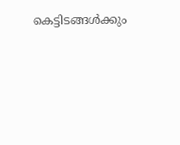കെട്ടിടങ്ങൾക്കും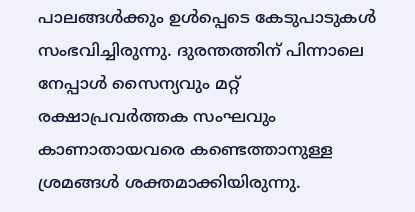പാലങ്ങൾക്കും ഉൾപ്പെടെ കേടുപാടുകൾ സംഭവിച്ചിരുന്നു. ദുരന്തത്തിന് പിന്നാലെ നേപ്പാൾ സൈന്യവും മറ്റ് രക്ഷാപ്രവ‍ർത്തക സംഘവും കാണാതായവരെ കണ്ടെത്താനുള്ള ശ്രമങ്ങൾ ശക്തമാക്കിയിരുന്നു.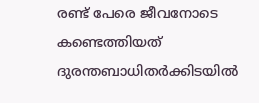രണ്ട് പേരെ ജീവനോടെ കണ്ടെത്തിയത് ദുരന്തബാധിതർക്കിടയിൽ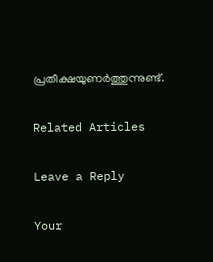പ്രതീക്ഷയുണ‍ർത്തുന്നുണ്ട്.

Related Articles

Leave a Reply

Your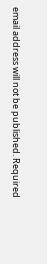email address will not be published. Required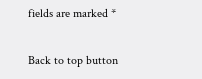fields are marked *

Back to top button